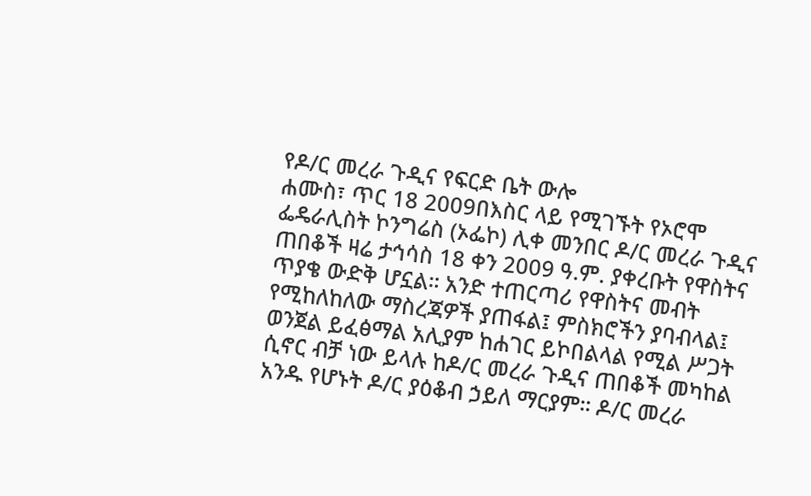የዶ/ር መረራ ጉዲና የፍርድ ቤት ውሎ
ሐሙስ፣ ጥር 18 2009በእስር ላይ የሚገኙት የኦሮሞ ፌዴራሊስት ኮንግሬስ (ኦፌኮ) ሊቀ መንበር ዶ/ር መረራ ጉዲና ጠበቆች ዛሬ ታኅሳስ 18 ቀን 2009 ዓ.ም. ያቀረቡት የዋስትና ጥያቄ ውድቅ ሆኗል። አንድ ተጠርጣሪ የዋስትና መብት የሚከለከለው ማስረጃዎች ያጠፋል፤ ምስክሮችን ያባብላል፤ ወንጀል ይፈፅማል አሊያም ከሐገር ይኮበልላል የሚል ሥጋት ሲኖር ብቻ ነው ይላሉ ከዶ/ር መረራ ጉዲና ጠበቆች መካከል አንዱ የሆኑት ዶ/ር ያዕቆብ ኃይለ ማርያም። ዶ/ር መረራ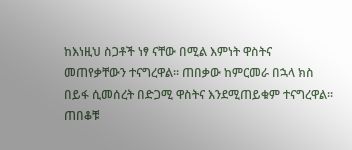ከእነዚህ ስጋቶች ነፃ ናቸው በሚል እምነት ዋስትና መጠየቃቸውን ተናግረዋል። ጠበቃው ከምርመራ በኋላ ክስ በይፋ ሲመሰረት በድጋሚ ዋስትና እንደሚጠይቁም ተናግረዋል። ጠበቆቹ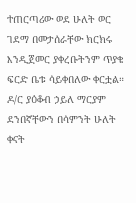ተጠርጣሪው ወደ ሁለት ወር ገደማ በመታሰራቸው ክርክሩ እንዲጀመር ያቀረቡትንም ጥያቄ ፍርድ ቤቱ ሳይቀበለው ቀርቷል።
ዶ/ር ያዕቆብ ኃይለ ማርያም ደንበኛቸውን በሳምንት ሁለት ቀናት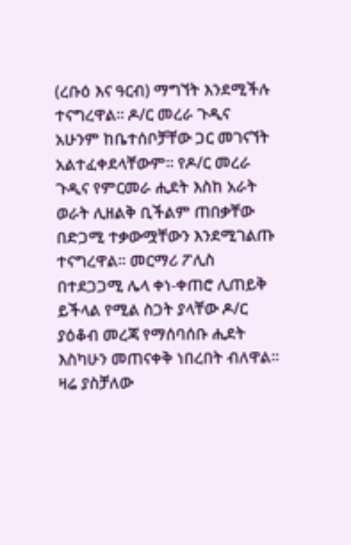(ረቡዕ እና ዓርብ) ማግኘት እንደሚችሉ ተናግረዋል። ዶ/ር መረራ ጉዲና አሁንም ከቤተሰቦቻቸው ጋር መገናኘት አልተፈቀደላቸውም። የዶ/ር መረራ ጉዲና የምርመራ ሒደት እስከ አራት ወራት ሊዘልቅ ቢችልም ጠበቃቸው በድጋሚ ተቃውሟቸውን እንደሚገልጡ ተናግረዋል። መርማሪ ፖሊስ በተደጋጋሚ ሌላ ቀነ-ቀጠሮ ሊጠይቅ ይችላል የሚል ስጋት ያላቸው ዶ/ር ያዕቆብ መረጃ የማሰባሰቡ ሒደት እስካሁን መጠናቀቅ ነበረበት ብለዋል። ዛሬ ያስቻለው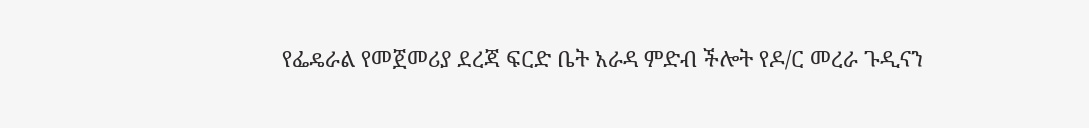የፌዴራል የመጀመሪያ ደረጃ ፍርድ ቤት አራዳ ምድብ ችሎት የዶ/ር መረራ ጉዲናን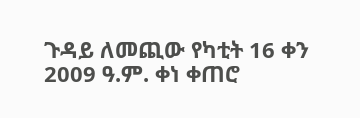ጉዳይ ለመጪው የካቲት 16 ቀን 2009 ዓ.ም. ቀነ ቀጠሮ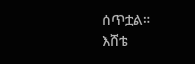ሰጥቷል።
እሸቴ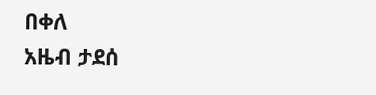በቀለ
አዜብ ታደሰ